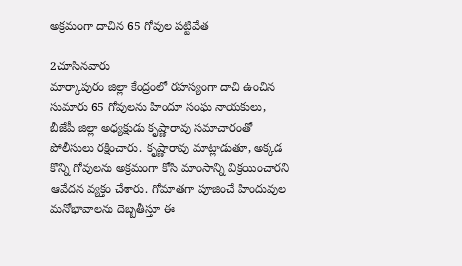అక్రమంగా దాచిన 65 గోవుల పట్టివేత

2చూసినవారు
మార్కాపురం జిల్లా కేంద్రంలో రహస్యంగా దాచి ఉంచిన సుమారు 65 గోవులను హిందూ సంఘ నాయకులు, బీజేపీ జిల్లా అధ్యక్షుడు కృష్ణారావు సమాచారంతో పోలీసులు రక్షించారు. కృష్ణారావు మాట్లాడుతూ, అక్కడ కొన్ని గోవులను అక్రమంగా కోసి మాంసాన్ని విక్రయించారని ఆవేదన వ్యక్తం చేశారు. గోమాతగా పూజించే హిందువుల మనోభావాలను దెబ్బతీస్తూ ఈ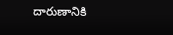దారుణానికి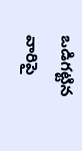ఒడిగట్టిన వారిపై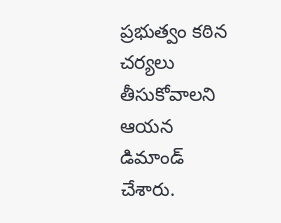ప్రభుత్వం కఠిన చర్యలు తీసుకోవాలని ఆయన డిమాండ్ చేశారు.